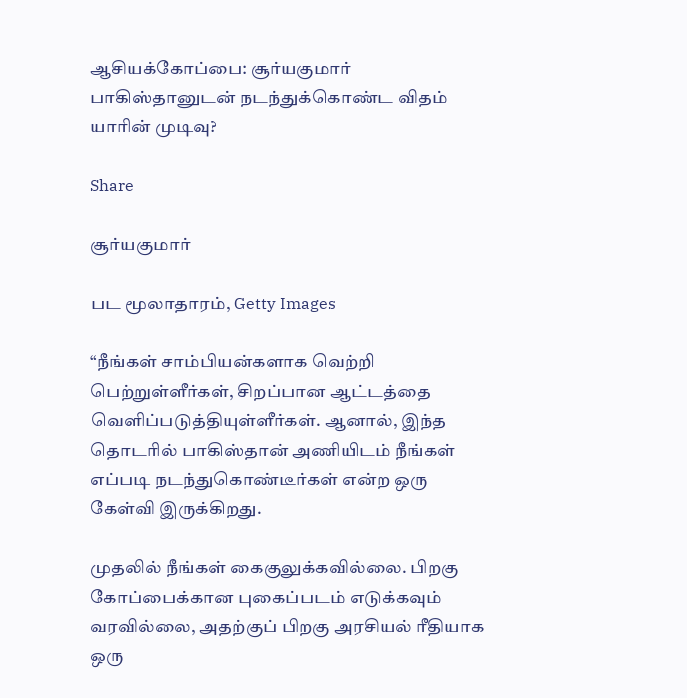ஆசியக்கோப்பை: சூர்யகுமார் பாகிஸ்தானுடன் நடந்துக்கொண்ட விதம் யாரின் முடிவு?

Share

சூர்யகுமார்

பட மூலாதாரம், Getty Images

“நீங்கள் சாம்பியன்களாக வெற்றி பெற்றுள்ளீர்கள், சிறப்பான ஆட்டத்தை வெளிப்படுத்தியுள்ளீர்கள். ஆனால், இந்த தொடரில் பாகிஸ்தான் அணியிடம் நீங்கள் எப்படி நடந்துகொண்டீர்கள் என்ற ஒரு கேள்வி இருக்கிறது.

முதலில் நீங்கள் கைகுலுக்கவில்லை. பிறகு கோப்பைக்கான புகைப்படம் எடுக்கவும் வரவில்லை, அதற்குப் பிறகு அரசியல் ரீதியாக ஒரு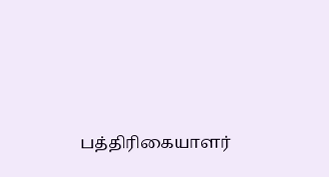பத்திரிகையாளர்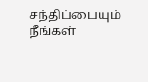சந்திப்பையும் நீங்கள்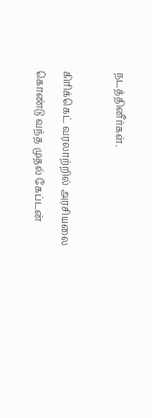நடத்தினீர்கள்.

கிரிக்கெட் வரலாற்றில் அரசியலை கொண்டு வந்த முதல் கேப்டன்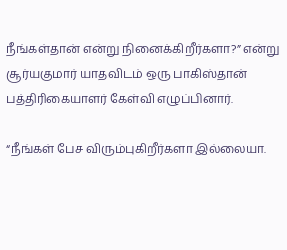நீங்கள்தான் என்று நினைக்கிறீர்களா?” என்று சூர்யகுமார் யாதவிடம் ஒரு பாகிஸ்தான் பத்திரிகையாளர் கேள்வி எழுப்பினார்.

“நீங்கள் பேச விரும்புகிறீர்களா இல்லையா.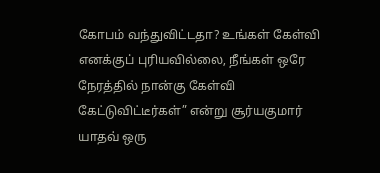கோபம் வந்துவிட்டதா? உங்கள் கேள்வி எனக்குப் புரியவில்லை, நீங்கள் ஒரே நேரத்தில் நான்கு கேள்வி கேட்டுவிட்டீர்கள்” என்று சூர்யகுமார் யாதவ் ஒரு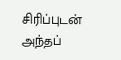சிரிப்புடன் அந்தப்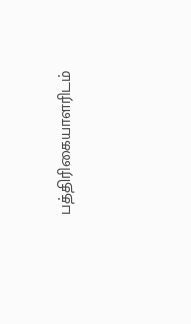பத்திரிகையாளரிடம்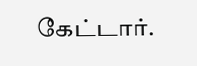கேட்டார்.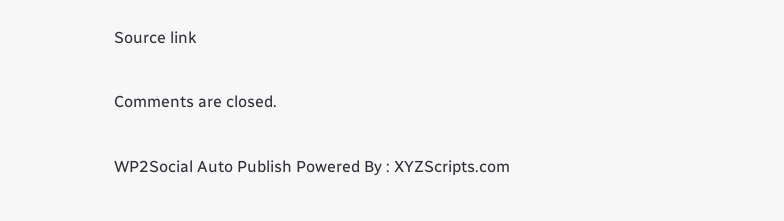Source link

Comments are closed.

WP2Social Auto Publish Powered By : XYZScripts.com